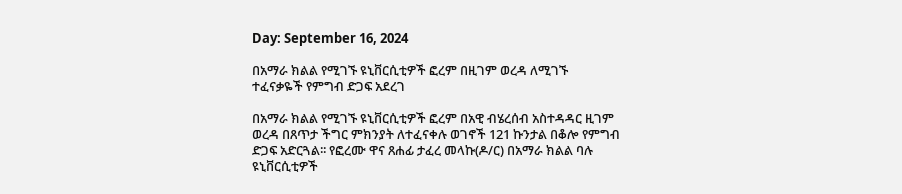Day: September 16, 2024

በአማራ ክልል የሚገኙ ዩኒቨርሲቲዎች ፎረም በዚገም ወረዳ ለሚገኙ ተፈናቃዬች የምግብ ድጋፍ አደረገ

በአማራ ክልል የሚገኙ ዩኒቨርሲቲዎች ፎረም በአዊ ብሄረሰብ አስተዳዳር ዚገም ወረዳ በጸጥታ ችግር ምክንያት ለተፈናቀሉ ወገኖች 121 ኩንታል በቆሎ የምግብ ድጋፍ አድርጓል፡፡ የፎረሙ ዋና ጸሐፊ ታፈረ መላኩ(ዶ/ር) በአማራ ክልል ባሉ ዩኒቨርሲቲዎች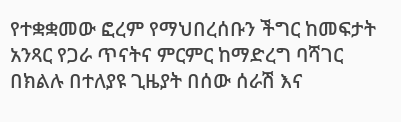የተቋቋመው ፎረም የማህበረሰቡን ችግር ከመፍታት አንጻር የጋራ ጥናትና ምርምር ከማድረግ ባሻገር በክልሉ በተለያዩ ጊዜያት በሰው ሰራሽ እና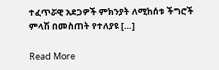ተፈጥሯዊ አደጋዎች ምክንያት ለሚከሰቱ ችግሮች ምላሽ በመስጠት የተለያዩ […]

Read More